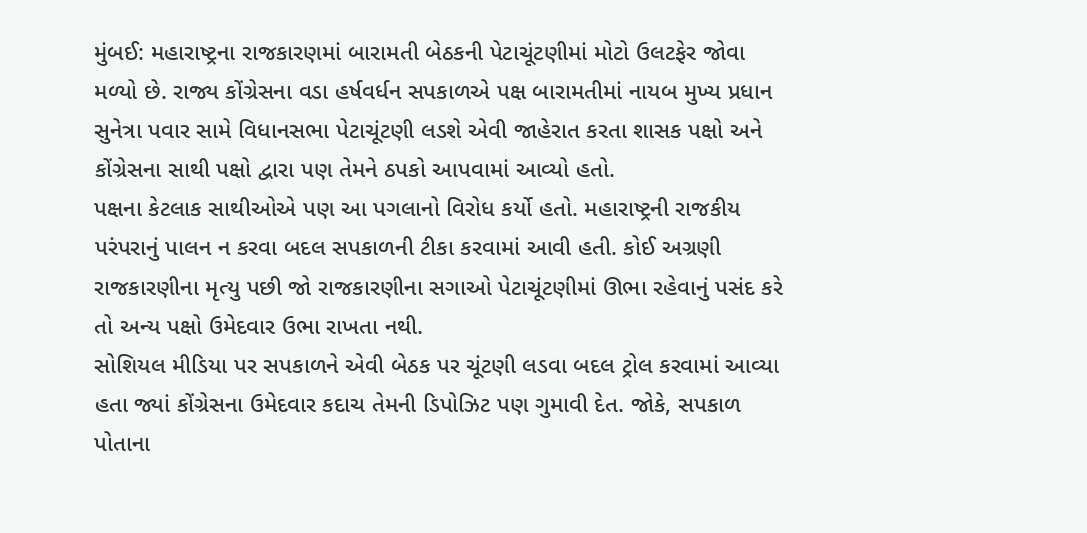મુંબઈ: મહારાષ્ટ્રના રાજકારણમાં બારામતી બેઠકની પેટાચૂંટણીમાં મોટો ઉલટફેર જોવા મળ્યો છે. રાજ્ય કોંગ્રેસના વડા હર્ષવર્ધન સપકાળએ પક્ષ બારામતીમાં નાયબ મુખ્ય પ્રધાન સુનેત્રા પવાર સામે વિધાનસભા પેટાચૂંટણી લડશે એવી જાહેરાત કરતા શાસક પક્ષો અને કોંગ્રેસના સાથી પક્ષો દ્વારા પણ તેમને ઠપકો આપવામાં આવ્યો હતો.
પક્ષના કેટલાક સાથીઓએ પણ આ પગલાનો વિરોધ કર્યો હતો. મહારાષ્ટ્રની રાજકીય પરંપરાનું પાલન ન કરવા બદલ સપકાળની ટીકા કરવામાં આવી હતી. કોઈ અગ્રણી રાજકારણીના મૃત્યુ પછી જો રાજકારણીના સગાઓ પેટાચૂંટણીમાં ઊભા રહેવાનું પસંદ કરે તો અન્ય પક્ષો ઉમેદવાર ઉભા રાખતા નથી.
સોશિયલ મીડિયા પર સપકાળને એવી બેઠક પર ચૂંટણી લડવા બદલ ટ્રોલ કરવામાં આવ્યા હતા જ્યાં કોંગ્રેસના ઉમેદવાર કદાચ તેમની ડિપોઝિટ પણ ગુમાવી દેત. જોકે, સપકાળ પોતાના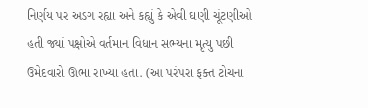નિર્ણય પર અડગ રહ્યા અને કહ્યું કે એવી ઘણી ચૂંટણીઓ હતી જ્યાં પક્ષોએ વર્તમાન વિધાન સભ્યના મૃત્યુ પછી ઉમેદવારો ઊભા રાખ્યા હતા. (આ પરંપરા ફક્ત ટોચના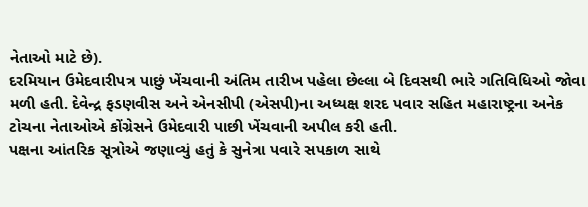નેતાઓ માટે છે).
દરમિયાન ઉમેદવારીપત્ર પાછું ખેંચવાની અંતિમ તારીખ પહેલા છેલ્લા બે દિવસથી ભારે ગતિવિધિઓ જોવા મળી હતી. દેવેન્દ્ર ફડણવીસ અને એનસીપી (એસપી)ના અધ્યક્ષ શરદ પવાર સહિત મહારાષ્ટ્રના અનેક ટોચના નેતાઓએ કોંગ્રેસને ઉમેદવારી પાછી ખેંચવાની અપીલ કરી હતી.
પક્ષના આંતરિક સૂત્રોએ જણાવ્યું હતું કે સુનેત્રા પવારે સપકાળ સાથે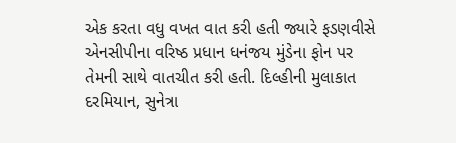એક કરતા વધુ વખત વાત કરી હતી જ્યારે ફડણવીસે એનસીપીના વરિષ્ઠ પ્રધાન ધનંજય મુંડેના ફોન પર તેમની સાથે વાતચીત કરી હતી. દિલ્હીની મુલાકાત દરમિયાન, સુનેત્રા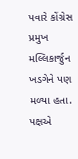પવારે કોંગ્રેસ પ્રમુખ મલ્લિકાર્જુન ખડગેને પણ મળ્યા હતા. પક્ષએ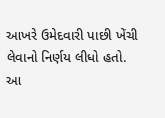આખરે ઉમેદવારી પાછી ખેંચી લેવાનો નિર્ણય લીધો હતો. આ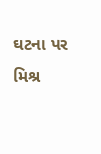ઘટના પર મિશ્ર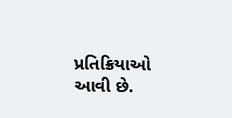પ્રતિક્રિયાઓ આવી છે.